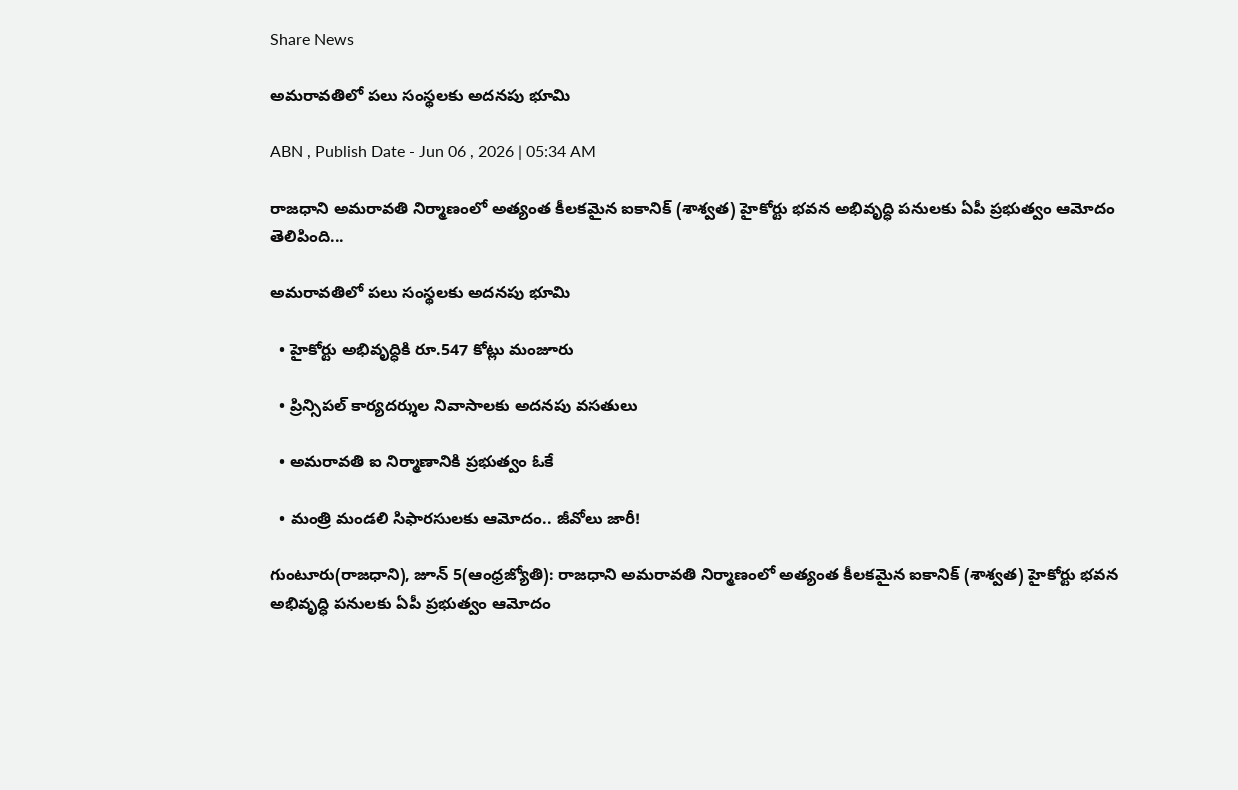Share News

అమరావతిలో పలు సంస్థలకు అదనపు భూమి

ABN , Publish Date - Jun 06 , 2026 | 05:34 AM

రాజధాని అమరావతి నిర్మాణంలో అత్యంత కీలకమైన ఐకానిక్‌ (శాశ్వత) హైకోర్టు భవన అభివృద్ధి పనులకు ఏపీ ప్రభుత్వం ఆమోదం తెలిపింది...

అమరావతిలో పలు సంస్థలకు అదనపు భూమి

  • హైకోర్టు అభివృద్ధికి రూ.547 కోట్లు మంజూరు

  • ప్రిన్సిపల్‌ కార్యదర్శుల నివాసాలకు అదనపు వసతులు

  • అమరావతి ఐ నిర్మాణానికి ప్రభుత్వం ఓకే

  • మంత్రి మండలి సిఫారసులకు ఆమోదం.. జీవోలు జారీ!

గుంటూరు(రాజధాని), జూన్‌ 5(ఆంధ్రజ్యోతి): రాజధాని అమరావతి నిర్మాణంలో అత్యంత కీలకమైన ఐకానిక్‌ (శాశ్వత) హైకోర్టు భవన అభివృద్ధి పనులకు ఏపీ ప్రభుత్వం ఆమోదం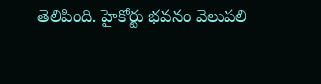తెలిపింది. హైకోర్టు భవనం వెలుపలి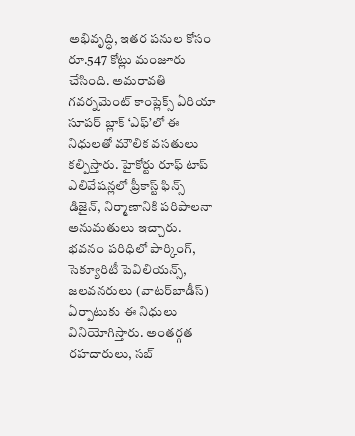అభివృద్ధి, ఇతర పనుల కోసం రూ.547 కోట్లు మంజూరు చేసింది. అమరావతి గవర్నమెంట్‌ కాంప్లెక్స్‌ ఏరియా సూపర్‌ బ్లాక్‌ ‘ఎఫ్‌’లో ఈ నిధులతో మౌలిక వసతులు కల్పిస్తారు. హైకోర్టు రూఫ్‌ టాప్‌ ఎలివేషన్లలో ప్రీకాస్ట్‌ ఫిన్స్‌ డిజైన్‌, నిర్మాణానికి పరిపాలనా అనుమతులు ఇచ్చారు. భవనం పరిధిలో పార్కింగ్‌, సెక్యూరిటీ పెవిలియన్స్‌, జలవనరులు (వాటర్‌బాడీస్‌) ఏర్పాటుకు ఈ నిధులు వినియోగిస్తారు. అంతర్గత రహదారులు, సబ్‌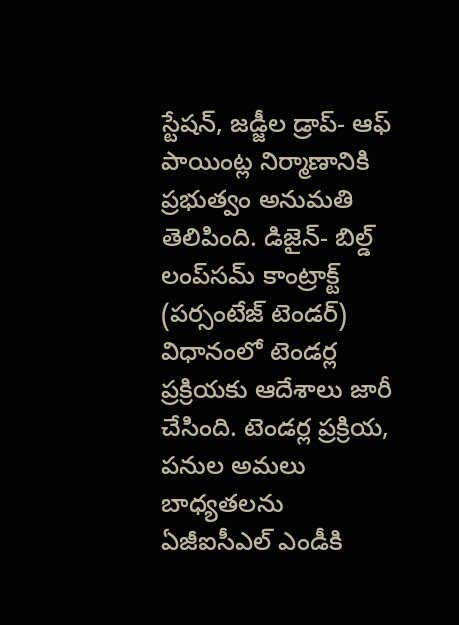స్టేషన్‌, జడ్జీల డ్రాప్‌- ఆఫ్‌ పాయింట్ల నిర్మాణానికి ప్రభుత్వం అనుమతి తెలిపింది. డిజైన్‌- బిల్డ్‌ లంప్‌సమ్‌ కాంట్రాక్ట్‌ (పర్సంటేజ్‌ టెండర్‌) విధానంలో టెండర్ల ప్రక్రియకు ఆదేశాలు జారీ చేసింది. టెండర్ల ప్రక్రియ, పనుల అమలు బాధ్యతలను ఏజీఐసీఎల్‌ ఎండీకి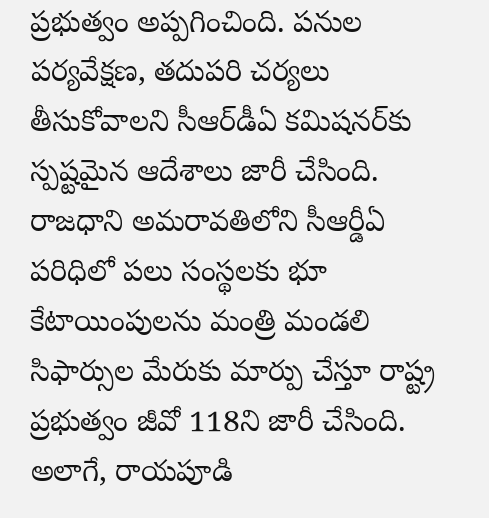ప్రభుత్వం అప్పగించింది. పనుల పర్యవేక్షణ, తదుపరి చర్యలు తీసుకోవాలని సీఆర్‌డీఏ కమిషనర్‌కు స్పష్టమైన ఆదేశాలు జారీ చేసింది. రాజధాని అమరావతిలోని సీఆర్డీఏ పరిధిలో పలు సంస్థలకు భూ కేటాయింపులను మంత్రి మండలి సిఫార్సుల మేరుకు మార్పు చేస్తూ రాష్ట్ర ప్రభుత్వం జీవో 118ని జారీ చేసింది. అలాగే, రాయపూడి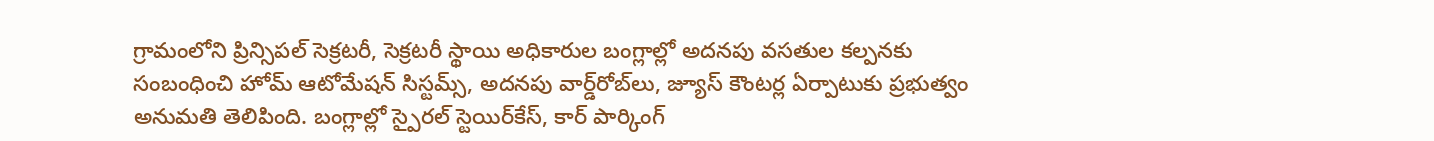గ్రామంలోని ప్రిన్సిపల్‌ సెక్రటరీ, సెక్రటరీ స్థాయి అధికారుల బంగ్లాల్లో అదనపు వసతుల కల్పనకు సంబంధించి హోమ్‌ ఆటోమేషన్‌ సిస్టమ్స్‌, అదనపు వార్డ్‌రోబ్‌లు, జ్యూస్‌ కౌంటర్ల ఏర్పాటుకు ప్రభుత్వం అనుమతి తెలిపింది. బంగ్లాల్లో స్పైరల్‌ స్టెయిర్‌కేస్‌, కార్‌ పార్కింగ్‌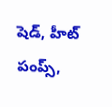షెడ్‌, హీట్‌ పంప్స్‌,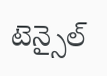టెన్సైల్‌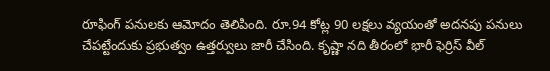రూఫింగ్‌ పనులకు ఆమోదం తెలిపింది. రూ.94 కోట్ల 90 లక్షలు వ్యయంతో అదనపు పనులు చేపట్టేందుకు ప్రభుత్వం ఉత్తర్వులు జారీ చేసింది. కృష్ణా నది తీరంలో భారీ ఫెర్రిస్‌ వీల్‌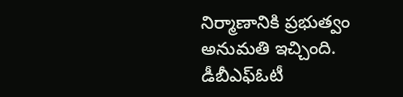నిర్మాణానికి ప్రభుత్వం అనుమతి ఇచ్చింది. డీబీఎఫ్ఓటీ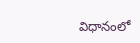విధానంలో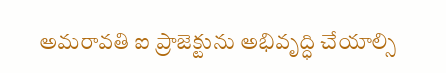అమరావతి ఐ ప్రాజెక్టును అభివృద్ధి చేయాల్సి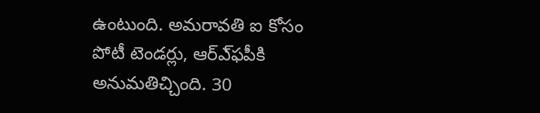ఉంటుంది. అమరావతి ఐ కోసం పోటీ టెండర్లు, ఆర్‌ఎ్‌ఫపీకి అనుమతిచ్చింది. 30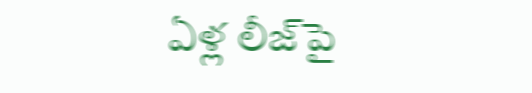ఏళ్ల లీజ్‌పై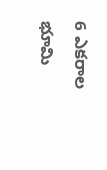6 ఎకరాల భూమి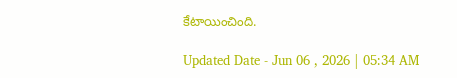కేటాయించింది.

Updated Date - Jun 06 , 2026 | 05:34 AM